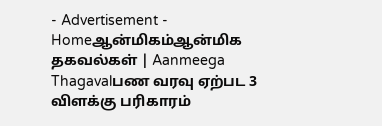- Advertisement -
Homeஆன்மிகம்ஆன்மிக தகவல்கள் | Aanmeega Thagavalபண வரவு ஏற்பட 3 விளக்கு பரிகாரம்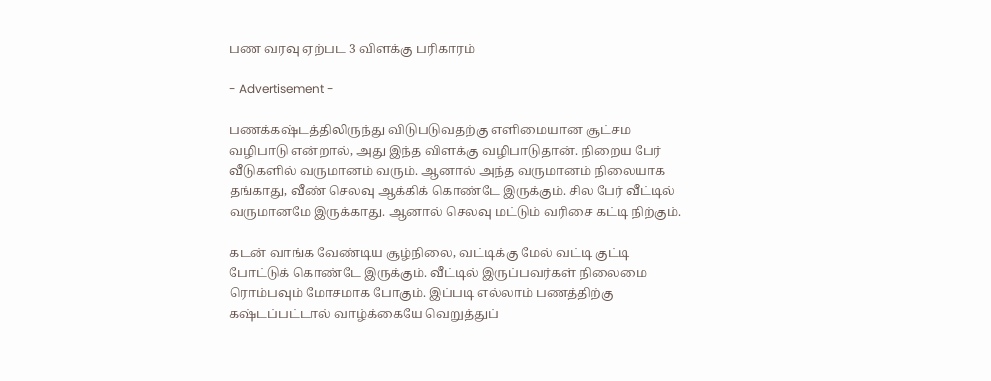பண வரவு ஏற்பட 3 விளக்கு பரிகாரம்

- Advertisement -

பணக்கஷ்டத்திலிருந்து விடுபடுவதற்கு எளிமையான சூட்சம வழிபாடு என்றால், அது இந்த விளக்கு வழிபாடுதான். நிறைய பேர் வீடுகளில் வருமானம் வரும். ஆனால் அந்த வருமானம் நிலையாக தங்காது, வீண் செலவு ஆக்கிக் கொண்டே இருக்கும். சில பேர் வீட்டில் வருமானமே இருக்காது. ஆனால் செலவு மட்டும் வரிசை கட்டி நிற்கும்.

கடன் வாங்க வேண்டிய சூழ்நிலை, வட்டிக்கு மேல் வட்டி குட்டி போட்டுக் கொண்டே இருக்கும். வீட்டில் இருப்பவர்கள் நிலைமை ரொம்பவும் மோசமாக போகும். இப்படி எல்லாம் பணத்திற்கு கஷ்டப்பட்டால் வாழ்க்கையே வெறுத்துப்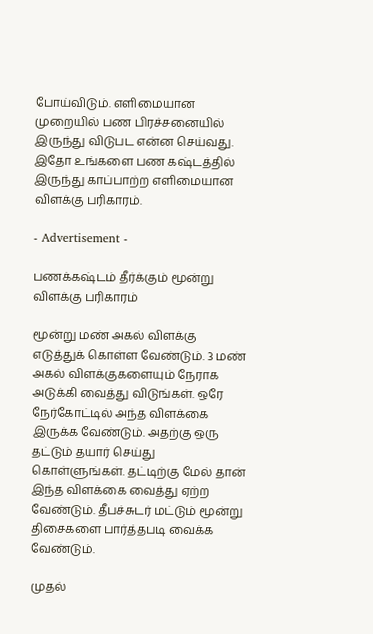போய்விடும். எளிமையான முறையில் பண பிரச்சனையில் இருந்து விடுபட என்ன செய்வது. இதோ உங்களை பண கஷ்டத்தில் இருந்து காப்பாற்ற எளிமையான விளக்கு பரிகாரம்.

- Advertisement -

பணக்கஷ்டம் தீர்க்கும் மூன்று விளக்கு பரிகாரம்

மூன்று மண் அகல் விளக்கு எடுத்துக் கொள்ள வேண்டும். 3 மண் அகல் விளக்குகளையும் நேராக அடுக்கி வைத்து விடுங்கள். ஒரே நேர்கோட்டில் அந்த விளக்கை இருக்க வேண்டும். அதற்கு ஒரு தட்டும் தயார் செய்து கொள்ளுங்கள். தட்டிற்கு மேல் தான் இந்த விளக்கை வைத்து ஏற்ற வேண்டும். தீபச்சுடர் மட்டும் மூன்று திசைகளை பார்த்தபடி வைக்க வேண்டும்.

முதல்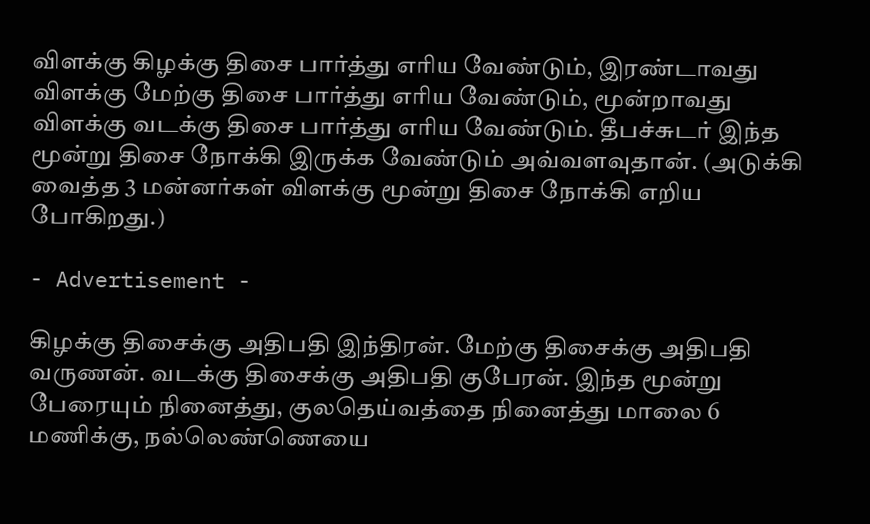விளக்கு கிழக்கு திசை பார்த்து எரிய வேண்டும், இரண்டாவது விளக்கு மேற்கு திசை பார்த்து எரிய வேண்டும், மூன்றாவது விளக்கு வடக்கு திசை பார்த்து எரிய வேண்டும். தீபச்சுடர் இந்த மூன்று திசை நோக்கி இருக்க வேண்டும் அவ்வளவுதான். (அடுக்கி வைத்த 3 மன்னர்கள் விளக்கு மூன்று திசை நோக்கி எறிய போகிறது.)

- Advertisement -

கிழக்கு திசைக்கு அதிபதி இந்திரன். மேற்கு திசைக்கு அதிபதி வருணன். வடக்கு திசைக்கு அதிபதி குபேரன். இந்த மூன்று பேரையும் நினைத்து, குலதெய்வத்தை நினைத்து மாலை 6 மணிக்கு, நல்லெண்ணெயை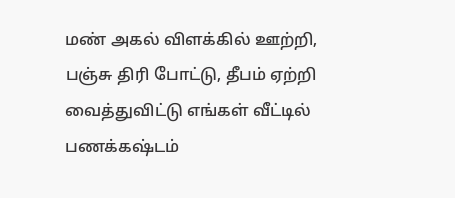மண் அகல் விளக்கில் ஊற்றி, பஞ்சு திரி போட்டு, தீபம் ஏற்றி வைத்துவிட்டு எங்கள் வீட்டில் பணக்கஷ்டம்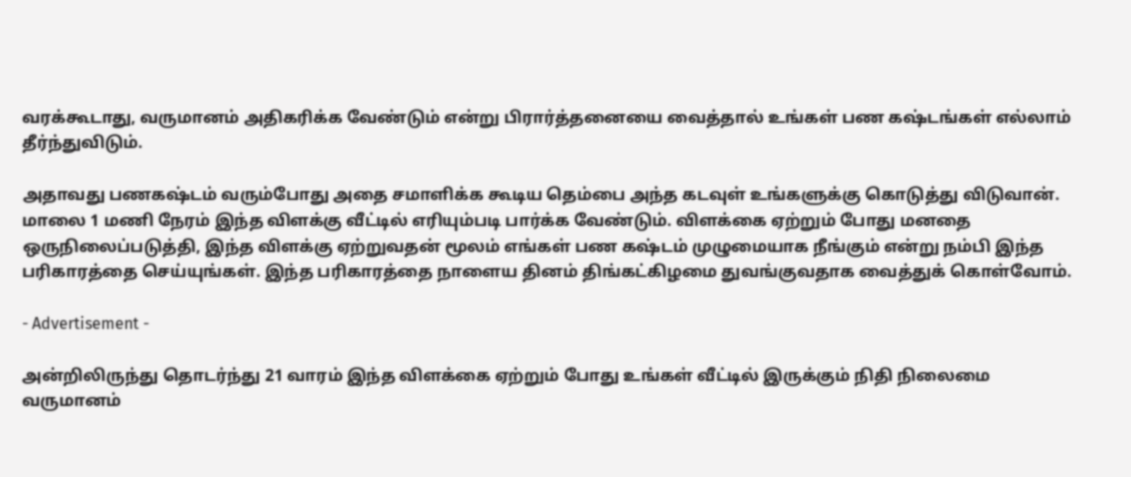வரக்கூடாது, வருமானம் அதிகரிக்க வேண்டும் என்று பிரார்த்தனையை வைத்தால் உங்கள் பண கஷ்டங்கள் எல்லாம் தீர்ந்துவிடும்.

அதாவது பணகஷ்டம் வரும்போது அதை சமாளிக்க கூடிய தெம்பை அந்த கடவுள் உங்களுக்கு கொடுத்து விடுவான். மாலை 1 மணி நேரம் இந்த விளக்கு வீட்டில் எரியும்படி பார்க்க வேண்டும். விளக்கை ஏற்றும் போது மனதை ஒருநிலைப்படுத்தி, இந்த விளக்கு ஏற்றுவதன் மூலம் எங்கள் பண கஷ்டம் முழுமையாக நீங்கும் என்று நம்பி இந்த பரிகாரத்தை செய்யுங்கள். இந்த பரிகாரத்தை நாளைய தினம் திங்கட்கிழமை துவங்குவதாக வைத்துக் கொள்வோம்.

- Advertisement -

அன்றிலிருந்து தொடர்ந்து 21 வாரம் இந்த விளக்கை ஏற்றும் போது உங்கள் வீட்டில் இருக்கும் நிதி நிலைமை வருமானம்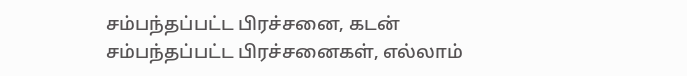சம்பந்தப்பட்ட பிரச்சனை, கடன் சம்பந்தப்பட்ட பிரச்சனைகள், எல்லாம்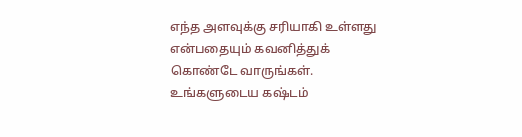எந்த அளவுக்கு சரியாகி உள்ளது என்பதையும் கவனித்துக் கொண்டே வாருங்கள். உங்களுடைய கஷ்டம்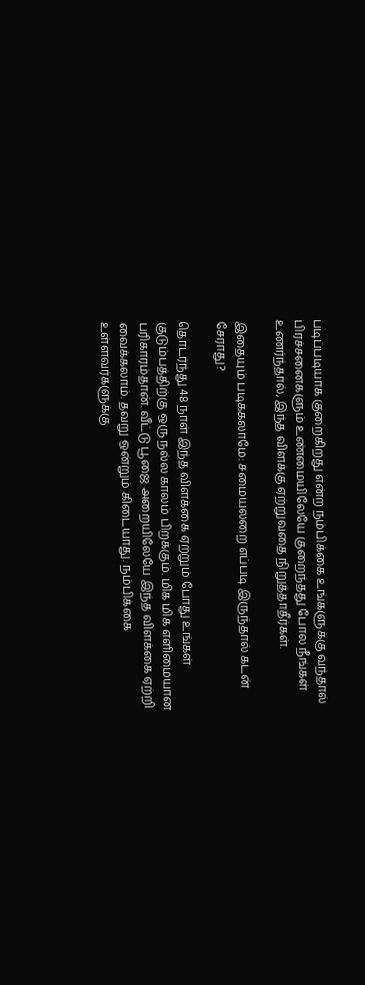படிப்படியாக குறைகிறது என்ற நம்பிக்கை உங்களுக்கு வந்தால் பிரச்சனைகளும் உண்மையிலேயே குறைந்தது போல நீங்கள் உணர்ந்தால், இந்த விளக்கு ஏற்றுவதை நிறுத்தாதீர்கள்.

இதையும் படிக்கலாமே: சமையலறை எப்படி இருந்தால் கடன் சேராது?

தொடர்ந்து 48 நாள் இந்த விளக்கை ஏற்றும் போது உங்கள் குடும்பத்திற்கு ஒரு நல்ல காலம் பிறக்கும். மிக மிக எளிமையான பரிகாரம்தான். வீட்டு பூஜை அறையிலேயே இந்த விளக்கை ஏற்றி வைக்கலாம். தவறு ஒன்றும் கிடையாது. நம்பிக்கை உள்ளவர்களுக்கு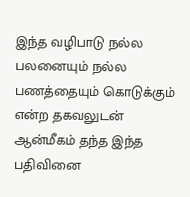இந்த வழிபாடு நல்ல பலனையும் நல்ல பணத்தையும் கொடுக்கும் என்ற தகவலுடன் ஆன்மீகம் தந்த இந்த பதிவினை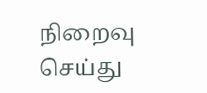நிறைவு செய்து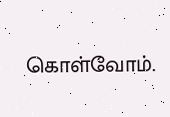கொள்வோம்.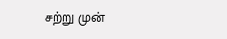சற்று முன்